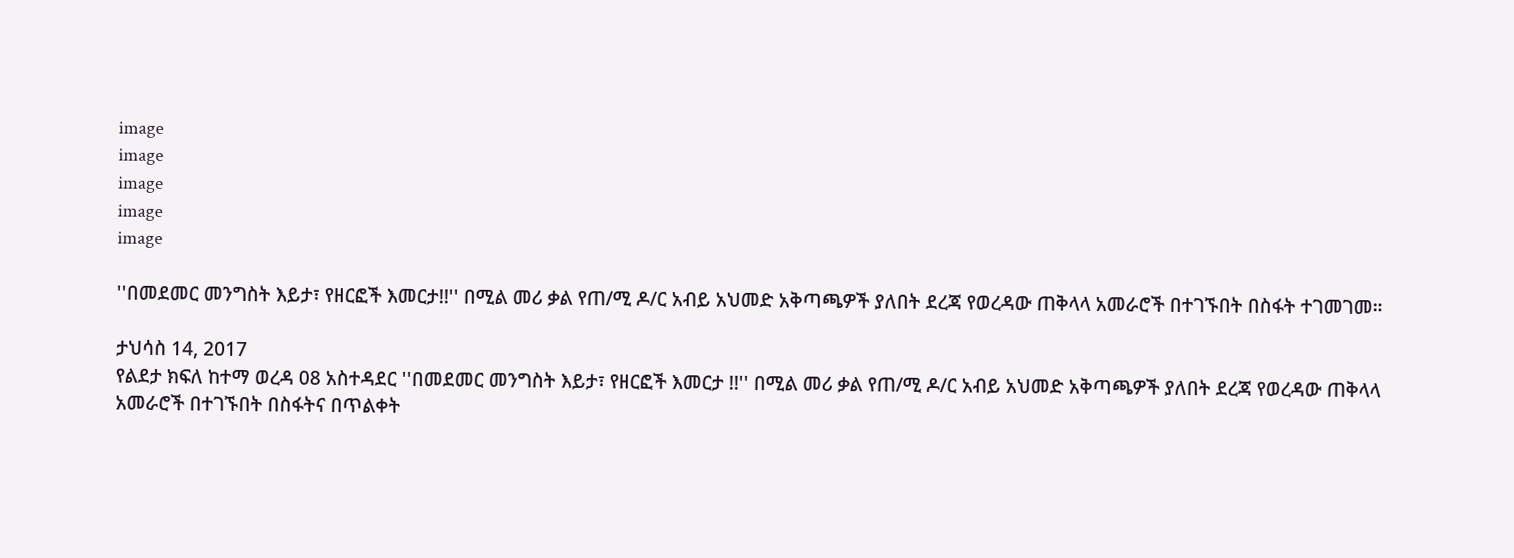image
image
image
image
image

''በመደመር መንግስት እይታ፣ የዘርፎች እመርታ!!'' በሚል መሪ ቃል የጠ/ሚ ዶ/ር አብይ አህመድ አቅጣጫዎች ያለበት ደረጃ የወረዳው ጠቅላላ አመራሮች በተገኙበት በስፋት ተገመገመ።

ታህሳስ 14, 2017
የልደታ ክፍለ ከተማ ወረዳ 08 አስተዳደር ''በመደመር መንግስት እይታ፣ የዘርፎች እመርታ !!'' በሚል መሪ ቃል የጠ/ሚ ዶ/ር አብይ አህመድ አቅጣጫዎች ያለበት ደረጃ የወረዳው ጠቅላላ አመራሮች በተገኙበት በስፋትና በጥልቀት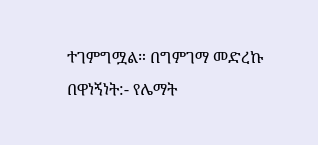ተገምግሟል። በግምገማ መድረኩ በዋነኝነት:- የሌማት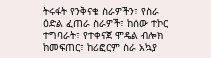ትሩፋት የንቅናቄ ስራዎችን፣ የስራ ዕድል ፈጠራ ስራዎች፣ ከሰው ተኮር ተግባራት፣ የተቀናጀ ሞዴል ብሎክ ከመፍጠር፣ ከሪፎርም ስራ አኳያ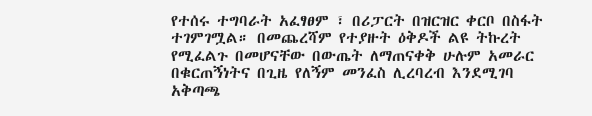የተሰሩ ተግባራት አፈፃፀም ፣ በሪፓርት በዝርዝር ቀርቦ በስፋት ተገምገሟል። በመጨረሻም የተያዙት ዕቅዶች ልዩ ትኩረት የሚፈልጉ በመሆናቸው በውጤት ለማጠናቀቅ ሁሉም አመራር በቁርጠኝነትና በጊዜ የለኝም መንፈስ ሊረባረብ እንደሚገባ አቅጣጫ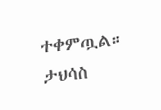ተቀምጧል። ታህሳስ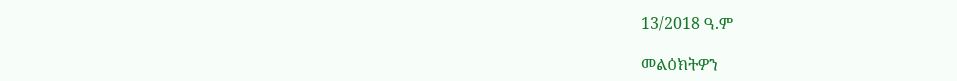13/2018 ዓ.ም

መልዕክትዎን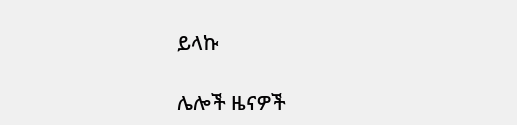ይላኩ

ሌሎች ዜናዎች